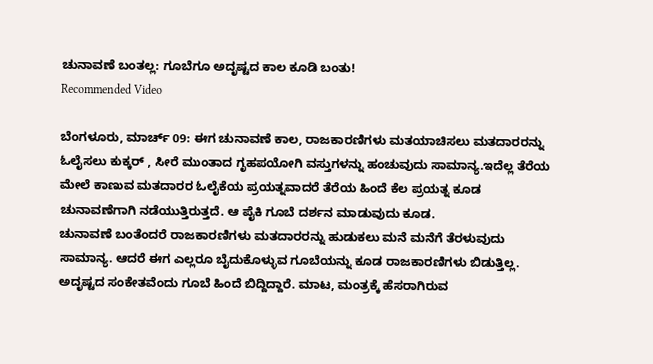ಚುನಾವಣೆ ಬಂತಲ್ಲ: ಗೂಬೆಗೂ ಅದೃಷ್ಟದ ಕಾಲ ಕೂಡಿ ಬಂತು!
Recommended Video

ಬೆಂಗಳೂರು, ಮಾರ್ಚ್ 09: ಈಗ ಚುನಾವಣೆ ಕಾಲ, ರಾಜಕಾರಣಿಗಳು ಮತಯಾಚಿಸಲು ಮತದಾರರನ್ನು ಓಲೈಸಲು ಕುಕ್ಕರ್ , ಸೀರೆ ಮುಂತಾದ ಗೃಹಪಯೋಗಿ ವಸ್ತುಗಳನ್ನು ಹಂಚುವುದು ಸಾಮಾನ್ಯ.ಇದೆಲ್ಲ ತೆರೆಯ ಮೇಲೆ ಕಾಣುವ ಮತದಾರರ ಓಲೈಕೆಯ ಪ್ರಯತ್ನವಾದರೆ ತೆರೆಯ ಹಿಂದೆ ಕೆಲ ಪ್ರಯತ್ನ ಕೂಡ ಚುನಾವಣೆಗಾಗಿ ನಡೆಯುತ್ತಿರುತ್ತದೆ. ಆ ಪೈಕಿ ಗೂಬೆ ದರ್ಶನ ಮಾಡುವುದು ಕೂಡ.
ಚುನಾವಣೆ ಬಂತೆಂದರೆ ರಾಜಕಾರಣಿಗಳು ಮತದಾರರನ್ನು ಹುಡುಕಲು ಮನೆ ಮನೆಗೆ ತೆರಳುವುದು ಸಾಮಾನ್ಯ. ಆದರೆ ಈಗ ಎಲ್ಲರೂ ಬೈದುಕೊಳ್ಳುವ ಗೂಬೆಯನ್ನು ಕೂಡ ರಾಜಕಾರಣಿಗಳು ಬಿಡುತ್ತಿಲ್ಲ. ಅದೃಷ್ಟದ ಸಂಕೇತವೆಂದು ಗೂಬೆ ಹಿಂದೆ ಬಿದ್ದಿದ್ದಾರೆ. ಮಾಟ, ಮಂತ್ರಕ್ಕೆ ಹೆಸರಾಗಿರುವ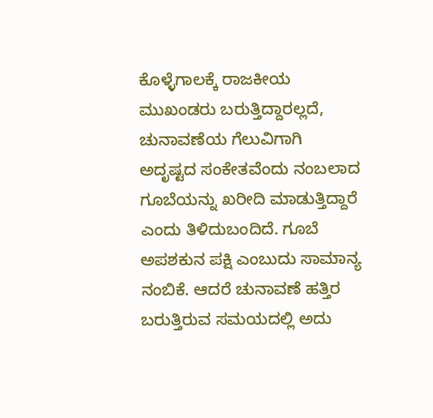ಕೊಳ್ಳೆಗಾಲಕ್ಕೆ ರಾಜಕೀಯ ಮುಖಂಡರು ಬರುತ್ತಿದ್ದಾರಲ್ಲದೆ, ಚುನಾವಣೆಯ ಗೆಲುವಿಗಾಗಿ ಅದೃಷ್ಟದ ಸಂಕೇತವೆಂದು ನಂಬಲಾದ
ಗೂಬೆಯನ್ನು ಖರೀದಿ ಮಾಡುತ್ತಿದ್ದಾರೆ ಎಂದು ತಿಳಿದುಬಂದಿದೆ. ಗೂಬೆ ಅಪಶಕುನ ಪಕ್ಷಿ ಎಂಬುದು ಸಾಮಾನ್ಯ ನಂಬಿಕೆ. ಆದರೆ ಚುನಾವಣೆ ಹತ್ತಿರ ಬರುತ್ತಿರುವ ಸಮಯದಲ್ಲಿ ಅದು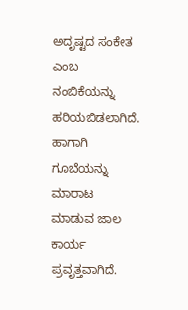ಅದೃಷ್ಟದ ಸಂಕೇತ ಎಂಬ ನಂಬಿಕೆಯನ್ನು ಹರಿಯಬಿಡಲಾಗಿದೆ. ಹಾಗಾಗಿ ಗೂಬೆಯನ್ನು ಮಾರಾಟ ಮಾಡುವ ಜಾಲ ಕಾರ್ಯ ಪ್ರವೃತ್ತವಾಗಿದೆ.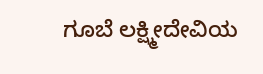ಗೂಬೆ ಲಕ್ಷ್ಮೀದೇವಿಯ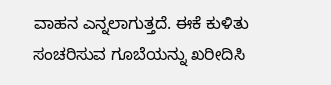ವಾಹನ ಎನ್ನಲಾಗುತ್ತದೆ. ಈಕೆ ಕುಳಿತು ಸಂಚರಿಸುವ ಗೂಬೆಯನ್ನು ಖರೀದಿಸಿ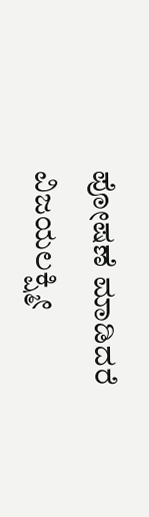ಪೋಷಣೆ ಮಾಡಿದರೆ ವಿಜಯಲಕ್ಷ್ಮೀ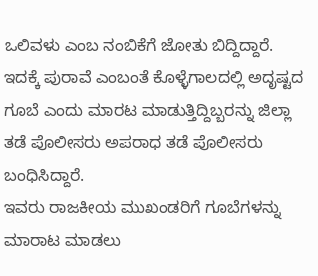ಒಲಿವಳು ಎಂಬ ನಂಬಿಕೆಗೆ ಜೋತು ಬಿದ್ದಿದ್ದಾರೆ. ಇದಕ್ಕೆ ಪುರಾವೆ ಎಂಬಂತೆ ಕೊಳ್ಳೆಗಾಲದಲ್ಲಿ ಅದೃಷ್ಟದ ಗೂಬೆ ಎಂದು ಮಾರಟ ಮಾಡುತ್ತಿದ್ದಿಬ್ಬರನ್ನು ಜಿಲ್ಲಾ ತಡೆ ಪೊಲೀಸರು ಅಪರಾಧ ತಡೆ ಪೊಲೀಸರು ಬಂಧಿಸಿದ್ದಾರೆ.
ಇವರು ರಾಜಕೀಯ ಮುಖಂಡರಿಗೆ ಗೂಬೆಗಳನ್ನು ಮಾರಾಟ ಮಾಡಲು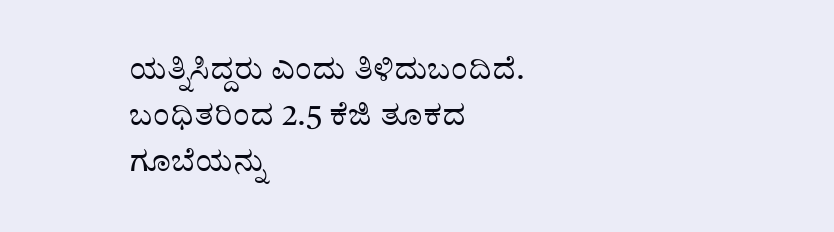ಯತ್ನಿಸಿದ್ದರು ಎಂದು ತಿಳಿದುಬಂದಿದೆ. ಬಂಧಿತರಿಂದ 2.5 ಕೆಜಿ ತೂಕದ ಗೂಬೆಯನ್ನು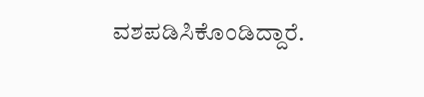ವಶಪಡಿಸಿಕೊಂಡಿದ್ದಾರೆ.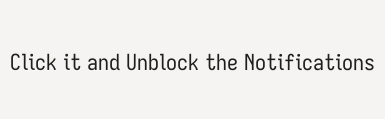Click it and Unblock the Notifications